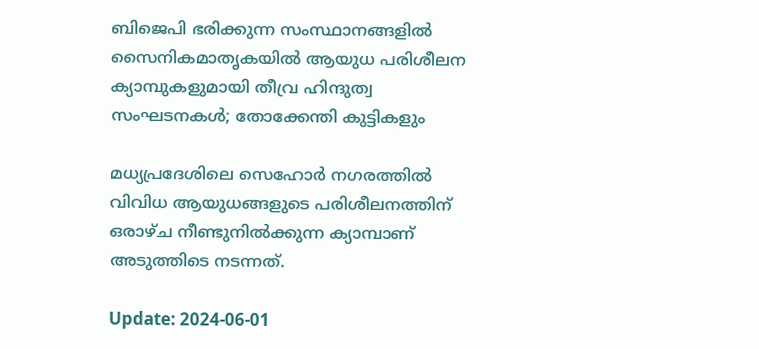ബിജെപി ഭരിക്കുന്ന സംസ്ഥാനങ്ങളിൽ സൈനികമാതൃകയിൽ ആയുധ പരിശീലന ക്യാമ്പുകളുമായി തീവ്ര ഹിന്ദുത്വ സംഘടനകൾ; തോക്കേന്തി കുട്ടികളും

മധ്യപ്രദേശിലെ സെഹോർ നഗരത്തിൽ വിവിധ ആയുധങ്ങളുടെ പരിശീലനത്തിന് ഒരാഴ്ച നീണ്ടുനിൽക്കുന്ന ക്യാമ്പാണ് അടുത്തിടെ നടന്നത്.

Update: 2024-06-01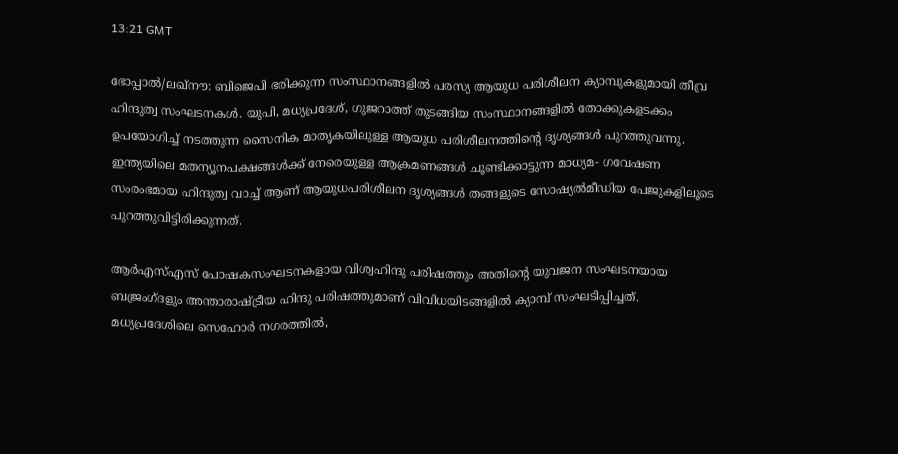13:21 GMT

ഭോപ്പാൽ/ലഖ്നൗ: ബിജെപി ഭരിക്കുന്ന സംസ്ഥാനങ്ങളിൽ പരസ്യ ആയുധ പരിശീലന ക്യാമ്പുകളുമായി തീവ്ര ഹിന്ദുത്വ സംഘടനകൾ. യുപി, മധ്യപ്രദേശ്, ഗുജറാത്ത് തുടങ്ങിയ സംസ്ഥാനങ്ങളിൽ തോക്കുകളടക്കം ഉപയോഗിച്ച് നടത്തുന്ന സൈനിക മാതൃകയിലുള്ള ആയുധ പരിശീലനത്തിന്റെ ദൃശ്യങ്ങൾ പുറത്തുവന്നു. ഇന്ത്യയിലെ മതന്യൂനപക്ഷങ്ങൾക്ക് നേരെയുള്ള ആക്രമണങ്ങൾ ചൂണ്ടിക്കാട്ടുന്ന മാധ്യമ- ഗവേഷണ സംരംഭമായ ഹിന്ദുത്വ വാച്ച് ആണ് ആയുധപരിശീലന ദൃശ്യങ്ങൾ തങ്ങളുടെ സോഷ്യൽമീ‍ഡിയ പേജുകളിലൂടെ പുറത്തുവിട്ടിരിക്കുന്നത്.

ആർഎസ്എസ് പോഷകസംഘടനകളായ വിശ്വഹിന്ദു പരിഷത്തും അതിന്റെ യുവജന സംഘടനയായ ബജ്രംഗ്ദളും അന്താരാഷ്ട്രീയ ഹിന്ദു പരിഷത്തുമാണ് വിവിധയിടങ്ങളിൽ ക്യാമ്പ് സംഘടിപ്പിച്ചത്. മധ്യപ്രദേശിലെ സെഹോർ നഗരത്തിൽ,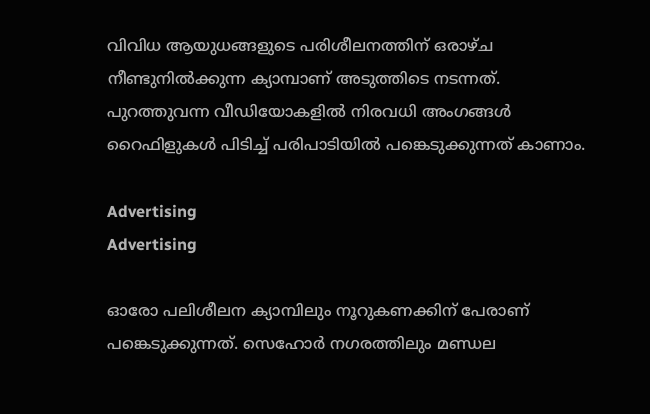വിവിധ ആയുധങ്ങളുടെ പരിശീലനത്തിന് ഒരാഴ്ച നീണ്ടുനിൽക്കുന്ന ക്യാമ്പാണ് അടുത്തിടെ നടന്നത്. പുറത്തുവന്ന വീഡിയോകളിൽ നിരവധി അംഗങ്ങൾ റൈഫിളുകൾ പിടിച്ച് പരിപാടിയിൽ പങ്കെടുക്കുന്നത് കാണാം.

Advertising
Advertising

ഓരോ പലിശീലന ക്യാമ്പിലും നൂറുകണക്കിന് പേരാണ് പങ്കെടുക്കുന്നത്. സെഹോർ നഗരത്തിലും മണ്ഡല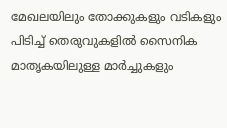മേഖലയിലും തോക്കുകളും വടികളും പിടിച്ച് തെരുവുകളിൽ സൈനിക മാതൃകയിലുള്ള മാർച്ചുകളും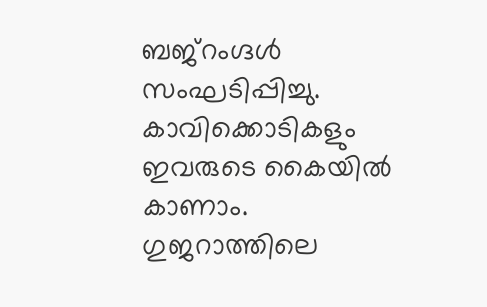ബജ്‌റംഗ്ദൾ സംഘടിപ്പിച്ചു. കാവിക്കൊടികളും ഇവരുടെ കൈയിൽ കാണാം. ഗുജറാത്തിലെ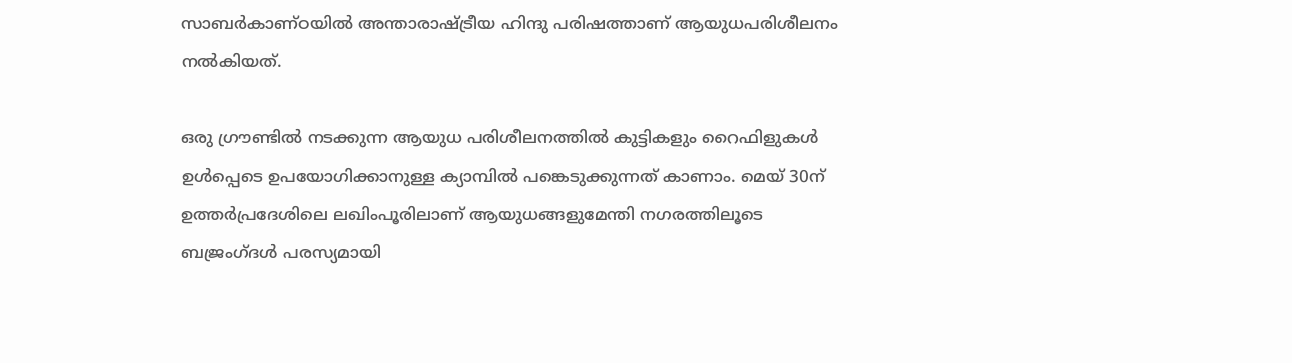സാബർകാണ്ഠയിൽ അന്താരാഷ്ട്രീയ ഹിന്ദു പരിഷത്താണ് ആയുധപരിശീലനം നൽകിയത്.

ഒരു ഗ്രൗണ്ടിൽ നടക്കുന്ന ആയുധ പരിശീലനത്തിൽ കുട്ടികളും റൈഫിളുകൾ ഉൾപ്പെടെ ഉപയോഗിക്കാനുള്ള ക്യാമ്പിൽ പങ്കെടുക്കുന്നത് കാണാം. മെയ് 30ന് ഉത്തർപ്രദേശിലെ ലഖിംപൂരിലാണ് ആയുധങ്ങളുമേന്തി നഗരത്തിലൂടെ ബജ്രംഗ്ദൾ പരസ്യമായി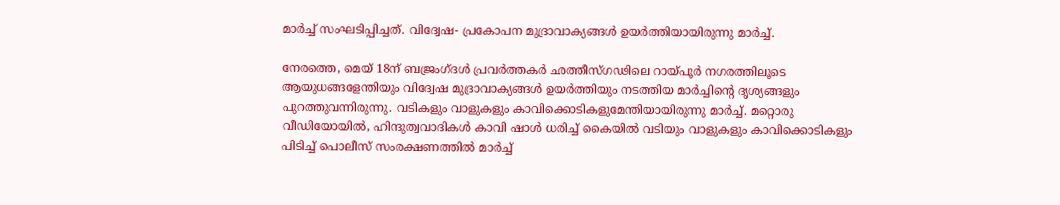മാർച്ച് സംഘടിപ്പിച്ചത്. വിദ്വേഷ- പ്രകോപന മുദ്രാവാക്യങ്ങൾ ഉയർത്തിയായിരുന്നു മാർച്ച്.

നേരത്തെ, മെയ് 18ന് ബജ്രംഗ്ദൾ പ്രവർത്തകർ ഛത്തീസ്ഗഢിലെ റായ്പൂർ നഗരത്തിലൂടെ ആയുധങ്ങളേന്തിയും വിദ്വേഷ മുദ്രാവാക്യങ്ങൾ ഉയർത്തിയും നടത്തിയ മാർച്ചിന്റെ ദൃശ്യങ്ങളും പുറത്തുവന്നിരുന്നു. വടികളും വാളുകളും കാവിക്കൊടികളുമേന്തിയായിരുന്നു മാർച്ച്. മറ്റൊരു വീഡിയോയിൽ, ഹിന്ദുത്വവാദികൾ കാവി ഷാൾ ധരിച്ച് കൈയിൽ വടിയും വാളുകളും കാവിക്കൊടികളും പിടിച്ച് പൊലീസ് സംരക്ഷണത്തിൽ മാർച്ച്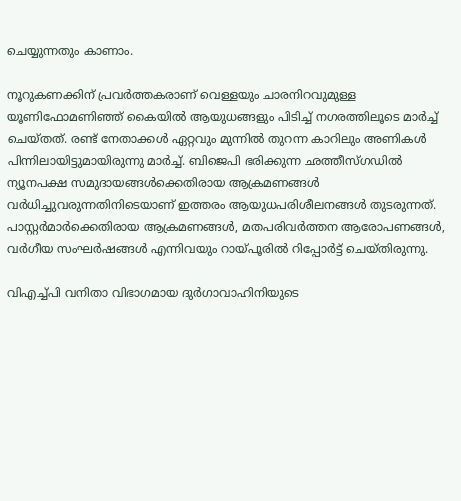ചെയ്യുന്നതും കാണാം.

നൂറുകണക്കിന് പ്രവർത്തകരാണ് വെള്ളയും ചാരനിറവുമുള്ള യൂണിഫോമണിഞ്ഞ് കൈയിൽ ആയുധങ്ങളും പിടിച്ച് നഗരത്തിലൂടെ മാർച്ച് ചെയ്തത്. രണ്ട് നേതാക്കൾ ഏറ്റവും മുന്നിൽ തുറന്ന കാറിലും അണികൾ പിന്നിലായിട്ടുമായിരുന്നു മാർച്ച്. ബിജെപി ഭരിക്കുന്ന ഛത്തീസ്ഗഡിൽ ന്യൂനപക്ഷ സമുദായങ്ങൾക്കെതിരായ ആക്രമണങ്ങൾ വർധിച്ചുവരുന്നതിനിടെയാണ് ഇത്തരം ആയുധപരിശീലനങ്ങൾ തുടരുന്നത്. പാസ്റ്റർമാർക്കെതിരായ ആക്രമണങ്ങൾ, മതപരിവർത്തന ആരോപണങ്ങൾ, വർഗീയ സംഘർഷങ്ങൾ എന്നിവയും റായ്പൂരിൽ റിപ്പോർട്ട് ചെയ്തിരുന്നു.

വിഎച്ച്പി വനിതാ വിഭാഗമായ ദുർഗാവാഹിനിയുടെ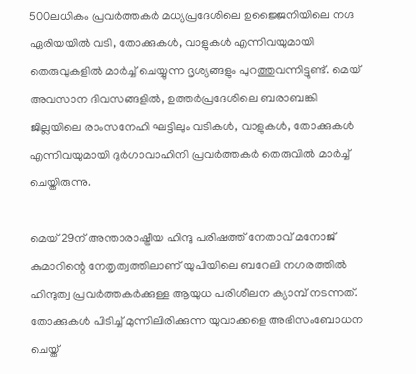500ലധികം പ്രവർത്തകർ മധ്യപ്രദേശിലെ ഉജ്ജൈനിയിലെ നഗ്ദ ഏരിയയിൽ വടി, തോക്കുകൾ, വാളുകൾ എന്നിവയുമായി തെരുവുകളിൽ മാർച്ച് ചെയ്യുന്ന ദൃശ്യങ്ങളും പുറത്തുവന്നിട്ടുണ്ട്. മെയ് അവസാന ദിവസങ്ങളിൽ, ഉത്തർപ്രദേശിലെ ബരാബങ്കി ജില്ലയിലെ രാംസനേഹി ഘട്ടിലും വടികൾ, വാളുകൾ, തോക്കുകൾ എന്നിവയുമായി ദുർഗാവാഹിനി പ്രവർത്തകർ തെരുവിൽ മാർച്ച് ചെയ്തിരുന്നു.

മെയ് 29ന് അന്താരാഷ്ട്രീയ ഹിന്ദു പരിഷത്ത് നേതാവ് മനോജ് കുമാറിന്റെ നേതൃത്വത്തിലാണ് യുപിയിലെ ബറേലി നഗരത്തിൽ ഹിന്ദുത്വ പ്രവർത്തകർക്കുള്ള ആയുധ പരിശീലന ക്യാമ്പ് നടന്നത്. തോക്കുകൾ പിടിച്ച് മുന്നിലിരിക്കുന്ന യുവാക്കളെ അഭിസംബോധന ചെയ്ത്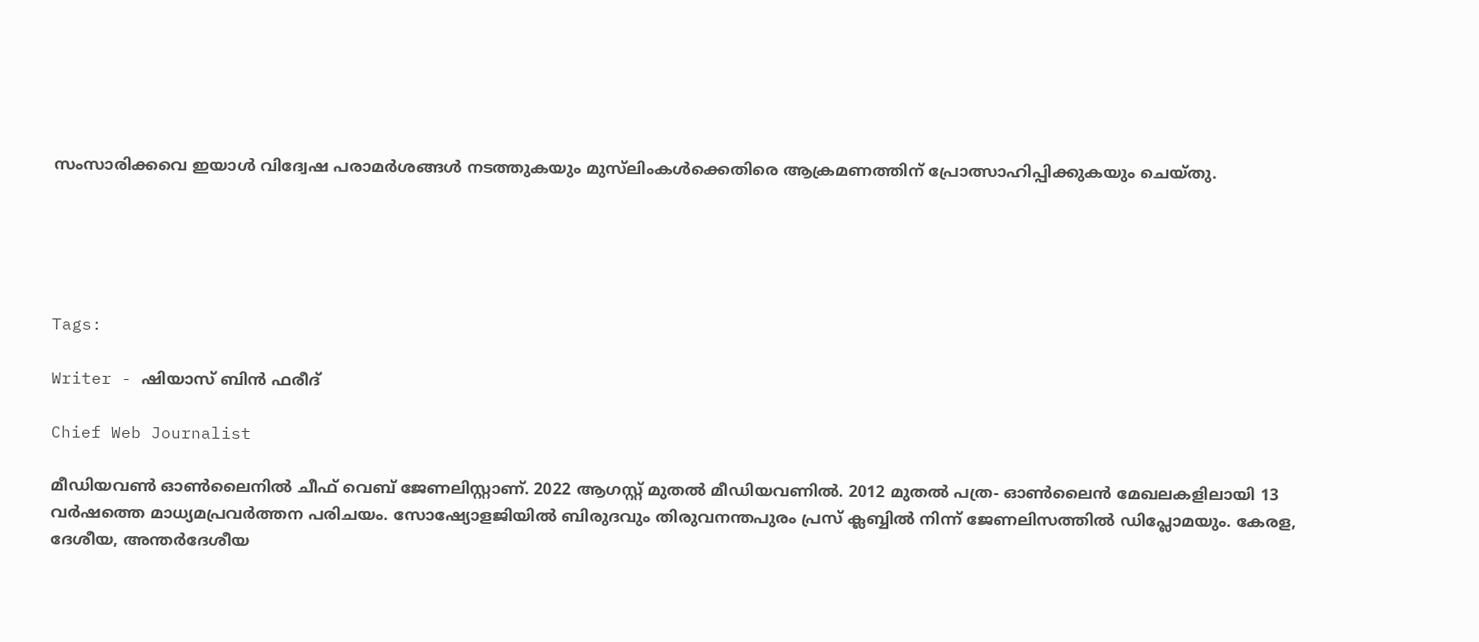സംസാരിക്കവെ ഇയാൾ വിദ്വേഷ പരാമർശങ്ങൾ നടത്തുകയും മുസ്‌ലിംകൾക്കെതിരെ ആക്രമണത്തിന് പ്രോത്സാഹിപ്പിക്കുകയും ചെയ്തു.





Tags:

Writer - ഷിയാസ് ബിന്‍ ഫരീദ്

Chief Web Journalist

മീഡിയവണ്‍ ഓണ്‍ലൈനില്‍ ചീഫ് വെബ് ജേണലിസ്റ്റാണ്. 2022 ആഗസ്റ്റ് മുതല്‍ മീഡിയവണില്‍. 2012 മുതല്‍ പത്ര- ഓണ്‍ലൈന്‍ മേഖലകളിലായി 13 വര്‍ഷത്തെ മാധ്യമപ്രവര്‍ത്തന പരിചയം. സോഷ്യോളജിയില്‍ ബിരുദവും തിരുവനന്തപുരം പ്രസ് ക്ലബ്ബില്‍ നിന്ന് ജേണലിസത്തില്‍ ഡിപ്ലോമയും. കേരള, ദേശീയ, അന്തര്‍ദേശീയ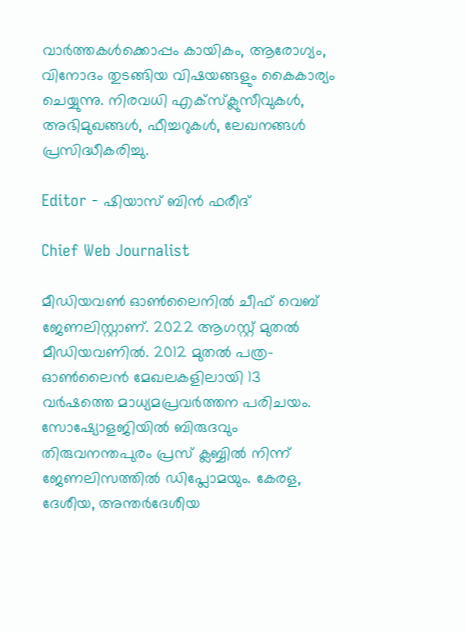വാര്‍ത്തകള്‍ക്കൊപ്പം കായികം, ആരോഗ്യം, വിനോദം തുടങ്ങിയ വിഷയങ്ങളും കൈകാര്യം ചെയ്യുന്നു. നിരവധി എക്സ്ക്ലുസീവുകള്‍, അഭിമുഖങ്ങള്‍, ഫീച്ചറുകള്‍, ലേഖനങ്ങള്‍ പ്രസിദ്ധീകരിച്ചു.

Editor - ഷിയാസ് ബിന്‍ ഫരീദ്

Chief Web Journalist

മീഡിയവണ്‍ ഓണ്‍ലൈനില്‍ ചീഫ് വെബ് ജേണലിസ്റ്റാണ്. 2022 ആഗസ്റ്റ് മുതല്‍ മീഡിയവണില്‍. 2012 മുതല്‍ പത്ര- ഓണ്‍ലൈന്‍ മേഖലകളിലായി 13 വര്‍ഷത്തെ മാധ്യമപ്രവര്‍ത്തന പരിചയം. സോഷ്യോളജിയില്‍ ബിരുദവും തിരുവനന്തപുരം പ്രസ് ക്ലബ്ബില്‍ നിന്ന് ജേണലിസത്തില്‍ ഡിപ്ലോമയും. കേരള, ദേശീയ, അന്തര്‍ദേശീയ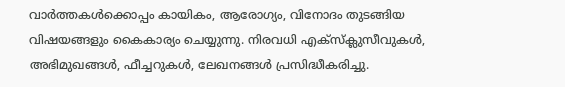വാര്‍ത്തകള്‍ക്കൊപ്പം കായികം, ആരോഗ്യം, വിനോദം തുടങ്ങിയ വിഷയങ്ങളും കൈകാര്യം ചെയ്യുന്നു. നിരവധി എക്സ്ക്ലുസീവുകള്‍, അഭിമുഖങ്ങള്‍, ഫീച്ചറുകള്‍, ലേഖനങ്ങള്‍ പ്രസിദ്ധീകരിച്ചു.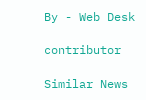By - Web Desk

contributor

Similar News